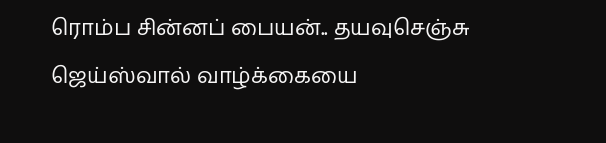ரொம்ப சின்னப் பையன்.. தயவுசெஞ்சு ஜெய்ஸ்வால் வாழ்க்கையை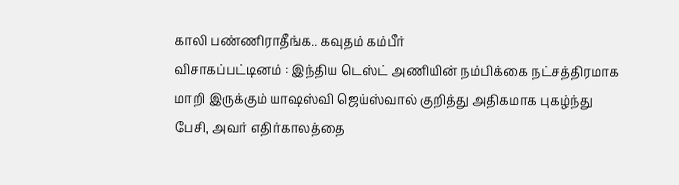காலி பண்ணிராதீங்க.. கவுதம் கம்பீர்
விசாகப்பட்டினம் : இந்திய டெஸ்ட் அணியின் நம்பிக்கை நட்சத்திரமாக மாறி இருக்கும் யாஷஸ்வி ஜெய்ஸ்வால் குறித்து அதிகமாக புகழ்ந்து பேசி, அவர் எதிர்காலத்தை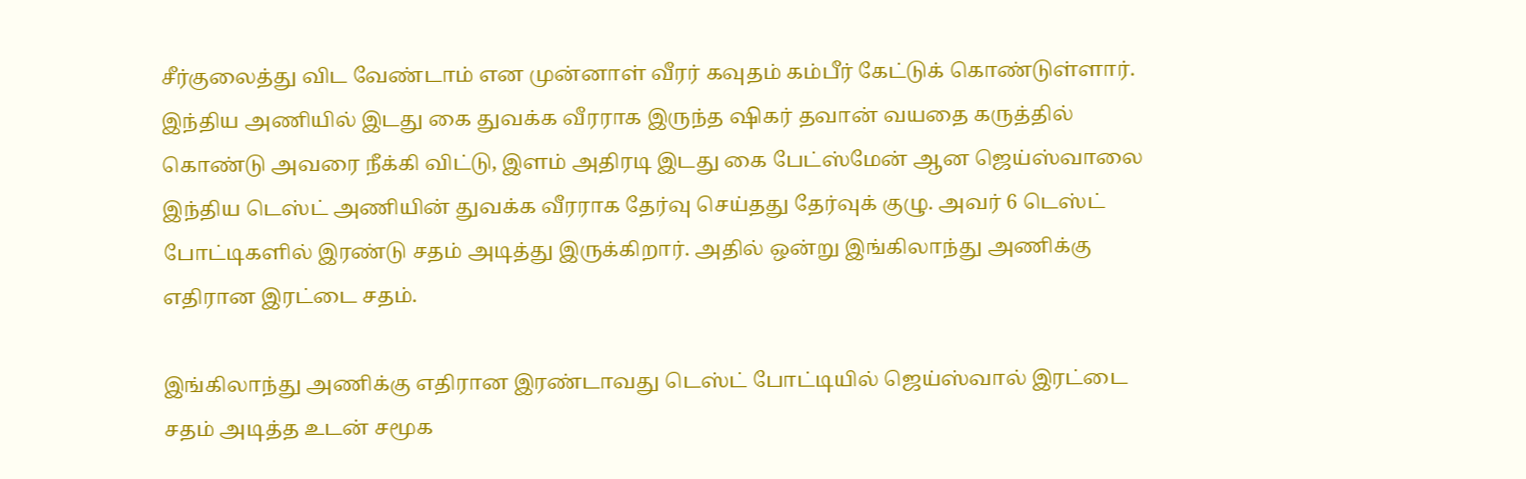சீர்குலைத்து விட வேண்டாம் என முன்னாள் வீரர் கவுதம் கம்பீர் கேட்டுக் கொண்டுள்ளார்.
இந்திய அணியில் இடது கை துவக்க வீரராக இருந்த ஷிகர் தவான் வயதை கருத்தில் கொண்டு அவரை நீக்கி விட்டு, இளம் அதிரடி இடது கை பேட்ஸ்மேன் ஆன ஜெய்ஸ்வாலை இந்திய டெஸ்ட் அணியின் துவக்க வீரராக தேர்வு செய்தது தேர்வுக் குழு. அவர் 6 டெஸ்ட் போட்டிகளில் இரண்டு சதம் அடித்து இருக்கிறார். அதில் ஒன்று இங்கிலாந்து அணிக்கு எதிரான இரட்டை சதம்.

இங்கிலாந்து அணிக்கு எதிரான இரண்டாவது டெஸ்ட் போட்டியில் ஜெய்ஸ்வால் இரட்டை சதம் அடித்த உடன் சமூக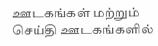ஊடகங்கள் மற்றும் செய்தி ஊடகங்களில்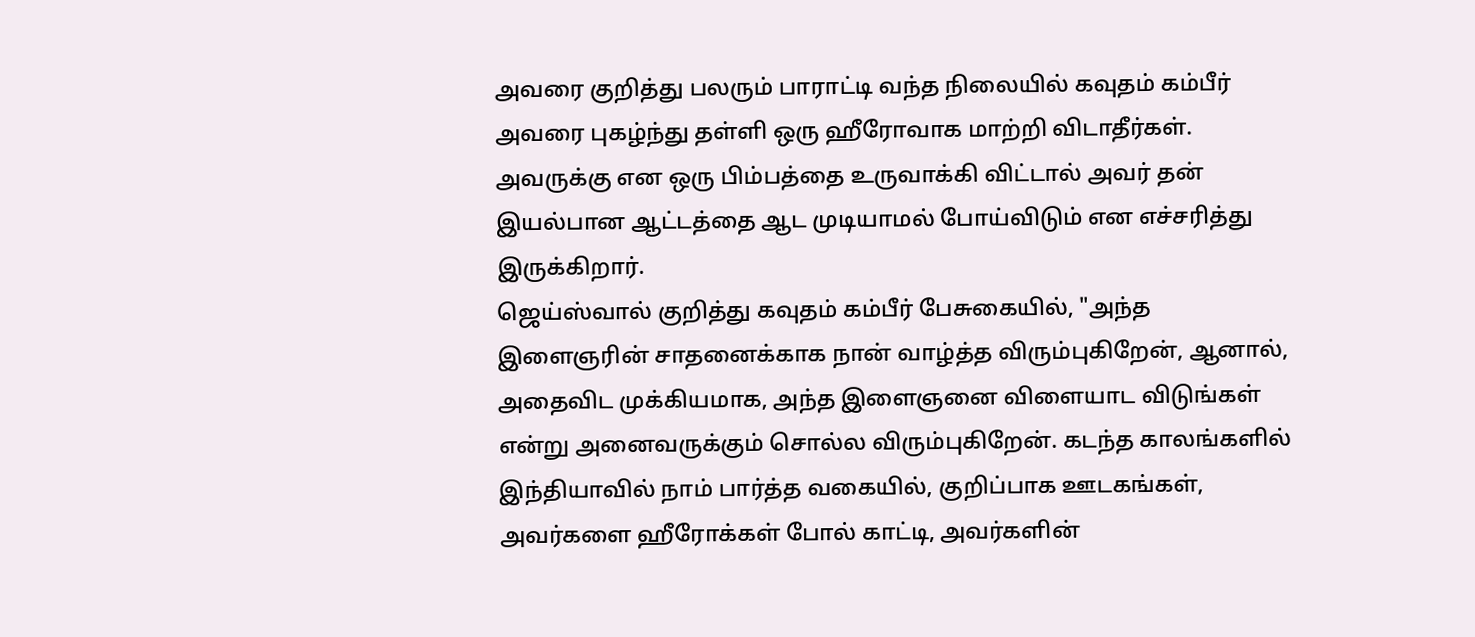அவரை குறித்து பலரும் பாராட்டி வந்த நிலையில் கவுதம் கம்பீர் அவரை புகழ்ந்து தள்ளி ஒரு ஹீரோவாக மாற்றி விடாதீர்கள். அவருக்கு என ஒரு பிம்பத்தை உருவாக்கி விட்டால் அவர் தன் இயல்பான ஆட்டத்தை ஆட முடியாமல் போய்விடும் என எச்சரித்து இருக்கிறார்.
ஜெய்ஸ்வால் குறித்து கவுதம் கம்பீர் பேசுகையில், "அந்த இளைஞரின் சாதனைக்காக நான் வாழ்த்த விரும்புகிறேன், ஆனால், அதைவிட முக்கியமாக, அந்த இளைஞனை விளையாட விடுங்கள் என்று அனைவருக்கும் சொல்ல விரும்புகிறேன். கடந்த காலங்களில் இந்தியாவில் நாம் பார்த்த வகையில், குறிப்பாக ஊடகங்கள், அவர்களை ஹீரோக்கள் போல் காட்டி, அவர்களின்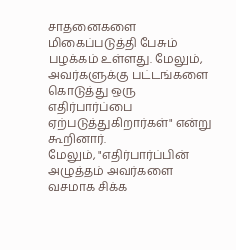சாதனைகளை மிகைப்படுத்தி பேசும் பழக்கம் உள்ளது. மேலும், அவர்களுக்கு பட்டங்களை கொடுத்து ஒரு எதிர்பார்ப்பை ஏற்படுத்துகிறார்கள்" என்று கூறினார்.
மேலும், "எதிர்பார்ப்பின் அழுத்தம் அவர்களை வசமாக சிக்க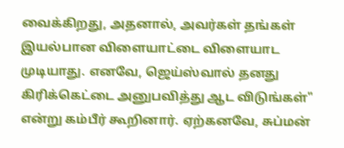வைக்கிறது, அதனால், அவர்கள் தங்கள் இயல்பான விளையாட்டை விளையாட முடியாது. எனவே, ஜெய்ஸ்வால் தனது கிரிக்கெட்டை அனுபவித்து ஆட விடுங்கள்" என்று கம்பீர் கூறினார். ஏற்கனவே, சுப்மன்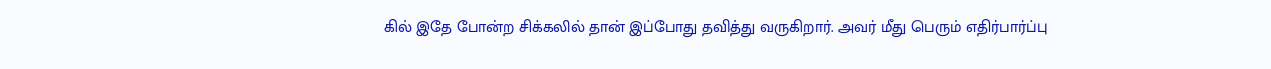கில் இதே போன்ற சிக்கலில் தான் இப்போது தவித்து வருகிறார். அவர் மீது பெரும் எதிர்பார்ப்பு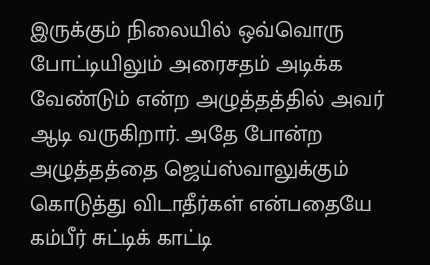இருக்கும் நிலையில் ஒவ்வொரு போட்டியிலும் அரைசதம் அடிக்க வேண்டும் என்ற அழுத்தத்தில் அவர் ஆடி வருகிறார். அதே போன்ற அழுத்தத்தை ஜெய்ஸ்வாலுக்கும் கொடுத்து விடாதீர்கள் என்பதையே கம்பீர் சுட்டிக் காட்டி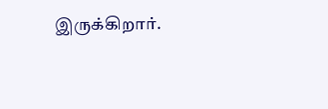இருக்கிறார்.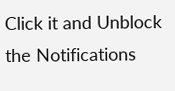Click it and Unblock the Notifications